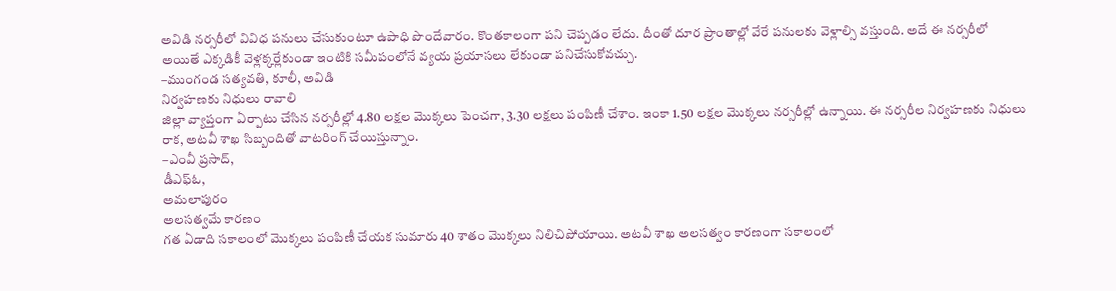అవిడి నర్సరీలో వివిధ పనులు చేసుకుంటూ ఉపాధి పొందేవారం. కొంతకాలంగా పని చెప్పడం లేదు. దీంతో దూర ప్రాంతాల్లో వేరే పనులకు వెళ్లాల్సి వస్తుంది. అదే ఈ నర్సరీలో అయితే ఎక్కడికీ వెళ్లక్కర్లేకుండా ఇంటికి సమీపంలోనే వ్యయ ప్రయాసలు లేకుండా పనిచేసుకోవచ్చు.
–ముంగండ సత్యవతి, కూలీ, అవిడి
నిర్వహణకు నిధులు రావాలి
జిల్లా వ్యాప్తంగా ఏర్పాటు చేసిన నర్సరీల్లో 4.80 లక్షల మొక్కలు పెంచగా, 3.30 లక్షలు పంపిణీ చేశాం. ఇంకా 1.50 లక్షల మొక్కలు నర్సరీల్లో ఉన్నాయి. ఈ నర్సరీల నిర్వహణకు నిధులు రాక, అటవీ శాఖ సిబ్బందితో వాటరింగ్ చేయిస్తున్నాం.
–ఎంవీ ప్రసాద్,
డీఎఫ్ఓ,
అమలాపురం
అలసత్వమే కారణం
గత ఏడాది సకాలంలో మొక్కలు పంపిణీ చేయక సుమారు 40 శాతం మొక్కలు నిలిచిపోయాయి. అటవీ శాఖ అలసత్వం కారణంగా సకాలంలో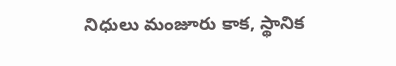నిధులు మంజూరు కాక, స్థానిక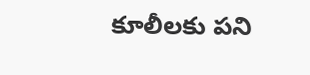కూలీలకు పని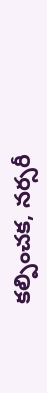కల్పించక, నర్సరీ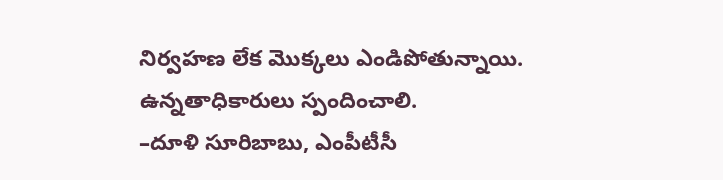నిర్వహణ లేక మొక్కలు ఎండిపోతున్నాయి. ఉన్నతాధికారులు స్పందించాలి.
–దూళి సూరిబాబు, ఎంపీటీసీ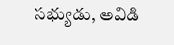సభ్యుడు, అవిడి